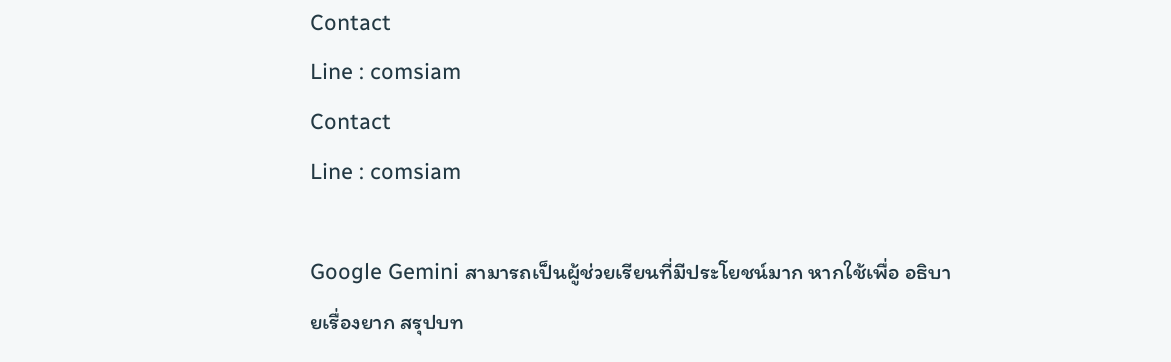Contact
Line : comsiam
Contact
Line : comsiam

Google Gemini สามารถเป็นผู้ช่วยเรียนที่มีประโยชน์มาก หากใช้เพื่อ อธิบายเรื่องยาก สรุปบท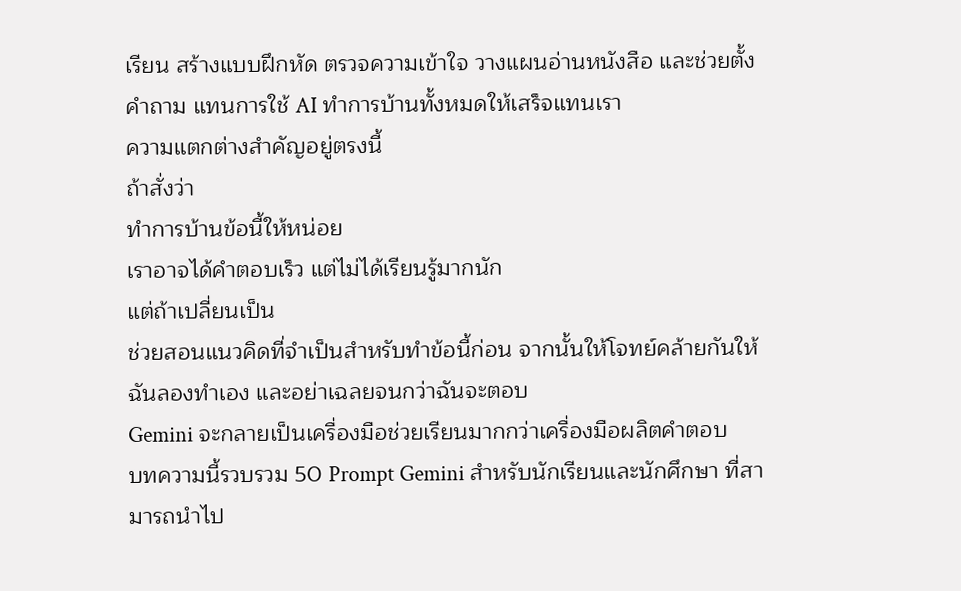เรียน สร้างแบบฝึกหัด ตรวจความเข้าใจ วางแผนอ่านหนังสือ และช่วยตั้งคำถาม แทนการใช้ AI ทำการบ้านทั้งหมดให้เสร็จแทนเรา
ความแตกต่างสำคัญอยู่ตรงนี้
ถ้าสั่งว่า
ทำการบ้านข้อนี้ให้หน่อย
เราอาจได้คำตอบเร็ว แต่ไม่ได้เรียนรู้มากนัก
แต่ถ้าเปลี่ยนเป็น
ช่วยสอนแนวคิดที่จำเป็นสำหรับทำข้อนี้ก่อน จากนั้นให้โจทย์คล้ายกันให้ฉันลองทำเอง และอย่าเฉลยจนกว่าฉันจะตอบ
Gemini จะกลายเป็นเครื่องมือช่วยเรียนมากกว่าเครื่องมือผลิตคำตอบ
บทความนี้รวบรวม 50 Prompt Gemini สำหรับนักเรียนและนักศึกษา ที่สามารถนำไป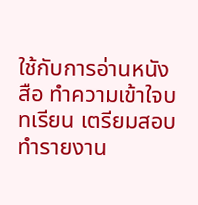ใช้กับการอ่านหนังสือ ทำความเข้าใจบทเรียน เตรียมสอบ ทำรายงาน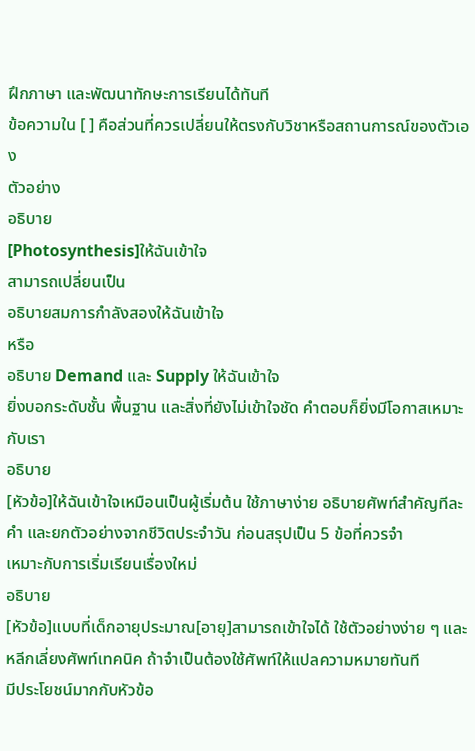ฝึกภาษา และพัฒนาทักษะการเรียนได้ทันที
ข้อความใน [ ] คือส่วนที่ควรเปลี่ยนให้ตรงกับวิชาหรือสถานการณ์ของตัวเอง
ตัวอย่าง
อธิบาย
[Photosynthesis]ให้ฉันเข้าใจ
สามารถเปลี่ยนเป็น
อธิบายสมการกำลังสองให้ฉันเข้าใจ
หรือ
อธิบาย Demand และ Supply ให้ฉันเข้าใจ
ยิ่งบอกระดับชั้น พื้นฐาน และสิ่งที่ยังไม่เข้าใจชัด คำตอบก็ยิ่งมีโอกาสเหมาะกับเรา
อธิบาย
[หัวข้อ]ให้ฉันเข้าใจเหมือนเป็นผู้เริ่มต้น ใช้ภาษาง่าย อธิบายศัพท์สำคัญทีละคำ และยกตัวอย่างจากชีวิตประจำวัน ก่อนสรุปเป็น 5 ข้อที่ควรจำ
เหมาะกับการเริ่มเรียนเรื่องใหม่
อธิบาย
[หัวข้อ]แบบที่เด็กอายุประมาณ[อายุ]สามารถเข้าใจได้ ใช้ตัวอย่างง่าย ๆ และหลีกเลี่ยงศัพท์เทคนิค ถ้าจำเป็นต้องใช้ศัพท์ให้แปลความหมายทันที
มีประโยชน์มากกับหัวข้อ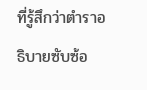ที่รู้สึกว่าตำราอธิบายซับซ้อ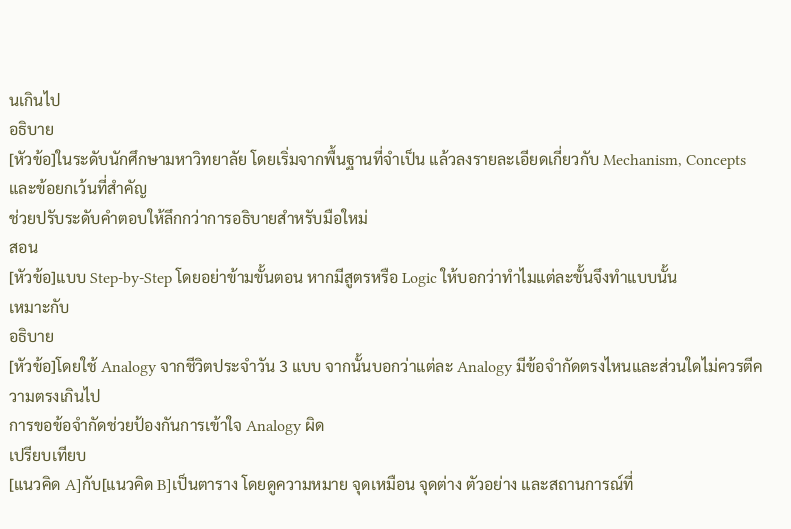นเกินไป
อธิบาย
[หัวข้อ]ในระดับนักศึกษามหาวิทยาลัย โดยเริ่มจากพื้นฐานที่จำเป็น แล้วลงรายละเอียดเกี่ยวกับ Mechanism, Concepts และข้อยกเว้นที่สำคัญ
ช่วยปรับระดับคำตอบให้ลึกกว่าการอธิบายสำหรับมือใหม่
สอน
[หัวข้อ]แบบ Step-by-Step โดยอย่าข้ามขั้นตอน หากมีสูตรหรือ Logic ให้บอกว่าทำไมแต่ละขั้นจึงทำแบบนั้น
เหมาะกับ
อธิบาย
[หัวข้อ]โดยใช้ Analogy จากชีวิตประจำวัน 3 แบบ จากนั้นบอกว่าแต่ละ Analogy มีข้อจำกัดตรงไหนและส่วนใดไม่ควรตีความตรงเกินไป
การขอข้อจำกัดช่วยป้องกันการเข้าใจ Analogy ผิด
เปรียบเทียบ
[แนวคิด A]กับ[แนวคิด B]เป็นตาราง โดยดูความหมาย จุดเหมือน จุดต่าง ตัวอย่าง และสถานการณ์ที่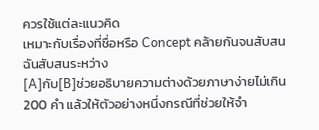ควรใช้แต่ละแนวคิด
เหมาะกับเรื่องที่ชื่อหรือ Concept คล้ายกันจนสับสน
ฉันสับสนระหว่าง
[A]กับ[B]ช่วยอธิบายความต่างด้วยภาษาง่ายไม่เกิน 200 คำ แล้วให้ตัวอย่างหนึ่งกรณีที่ช่วยให้จำ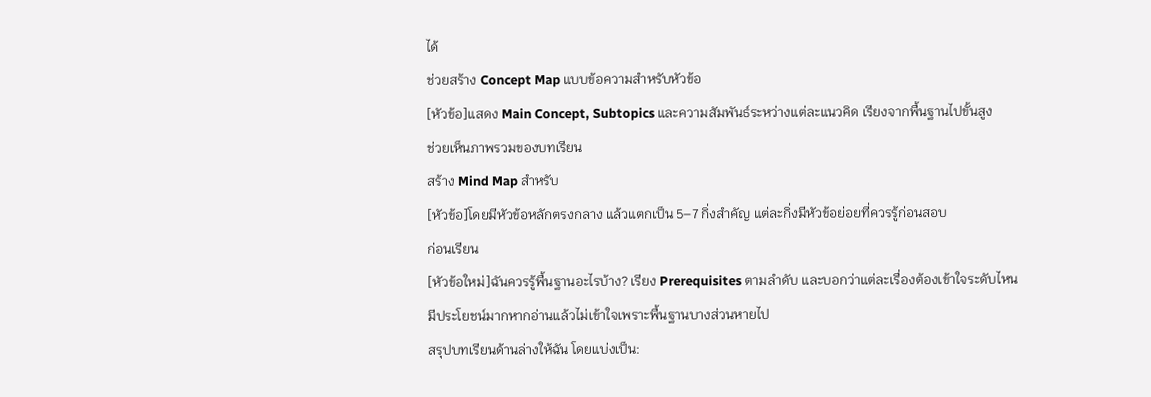ได้
ช่วยสร้าง Concept Map แบบข้อความสำหรับหัวข้อ
[หัวข้อ]แสดง Main Concept, Subtopics และความสัมพันธ์ระหว่างแต่ละแนวคิด เรียงจากพื้นฐานไปขั้นสูง
ช่วยเห็นภาพรวมของบทเรียน
สร้าง Mind Map สำหรับ
[หัวข้อ]โดยมีหัวข้อหลักตรงกลาง แล้วแตกเป็น 5–7 กิ่งสำคัญ แต่ละกิ่งมีหัวข้อย่อยที่ควรรู้ก่อนสอบ
ก่อนเรียน
[หัวข้อใหม่]ฉันควรรู้พื้นฐานอะไรบ้าง? เรียง Prerequisites ตามลำดับ และบอกว่าแต่ละเรื่องต้องเข้าใจระดับไหน
มีประโยชน์มากหากอ่านแล้วไม่เข้าใจเพราะพื้นฐานบางส่วนหายไป
สรุปบทเรียนด้านล่างให้ฉัน โดยแบ่งเป็น: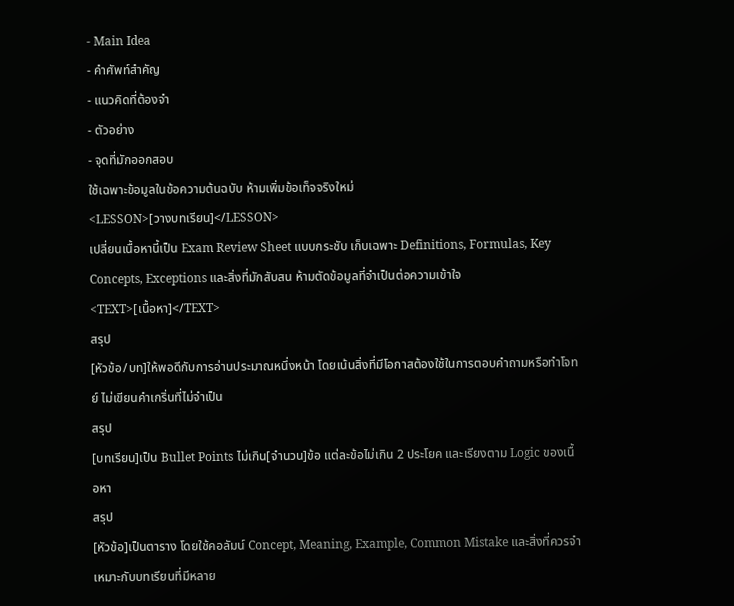- Main Idea
- คำศัพท์สำคัญ
- แนวคิดที่ต้องจำ
- ตัวอย่าง
- จุดที่มักออกสอบ
ใช้เฉพาะข้อมูลในข้อความต้นฉบับ ห้ามเพิ่มข้อเท็จจริงใหม่
<LESSON>[วางบทเรียน]</LESSON>
เปลี่ยนเนื้อหานี้เป็น Exam Review Sheet แบบกระชับ เก็บเฉพาะ Definitions, Formulas, Key Concepts, Exceptions และสิ่งที่มักสับสน ห้ามตัดข้อมูลที่จำเป็นต่อความเข้าใจ
<TEXT>[เนื้อหา]</TEXT>
สรุป
[หัวข้อ/บท]ให้พอดีกับการอ่านประมาณหนึ่งหน้า โดยเน้นสิ่งที่มีโอกาสต้องใช้ในการตอบคำถามหรือทำโจทย์ ไม่เขียนคำเกริ่นที่ไม่จำเป็น
สรุป
[บทเรียน]เป็น Bullet Points ไม่เกิน[จำนวน]ข้อ แต่ละข้อไม่เกิน 2 ประโยค และเรียงตาม Logic ของเนื้อหา
สรุป
[หัวข้อ]เป็นตาราง โดยใช้คอลัมน์ Concept, Meaning, Example, Common Mistake และสิ่งที่ควรจำ
เหมาะกับบทเรียนที่มีหลาย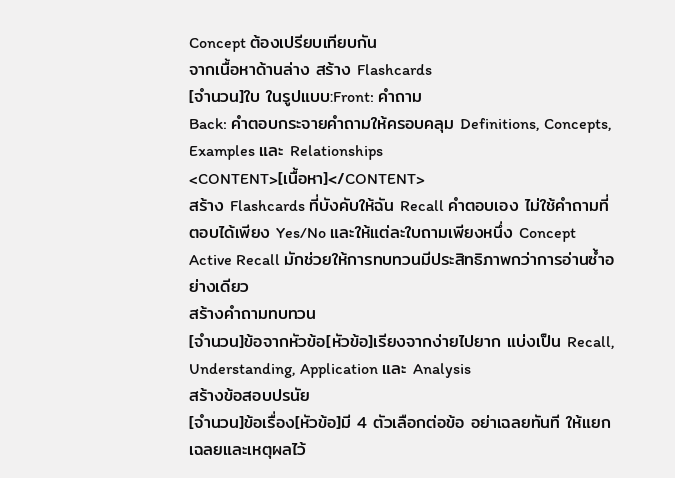Concept ต้องเปรียบเทียบกัน
จากเนื้อหาด้านล่าง สร้าง Flashcards
[จำนวน]ใบ ในรูปแบบ:Front: คำถาม
Back: คำตอบกระจายคำถามให้ครอบคลุม Definitions, Concepts, Examples และ Relationships
<CONTENT>[เนื้อหา]</CONTENT>
สร้าง Flashcards ที่บังคับให้ฉัน Recall คำตอบเอง ไม่ใช้คำถามที่ตอบได้เพียง Yes/No และให้แต่ละใบถามเพียงหนึ่ง Concept
Active Recall มักช่วยให้การทบทวนมีประสิทธิภาพกว่าการอ่านซ้ำอย่างเดียว
สร้างคำถามทบทวน
[จำนวน]ข้อจากหัวข้อ[หัวข้อ]เรียงจากง่ายไปยาก แบ่งเป็น Recall, Understanding, Application และ Analysis
สร้างข้อสอบปรนัย
[จำนวน]ข้อเรื่อง[หัวข้อ]มี 4 ตัวเลือกต่อข้อ อย่าเฉลยทันที ให้แยกเฉลยและเหตุผลไว้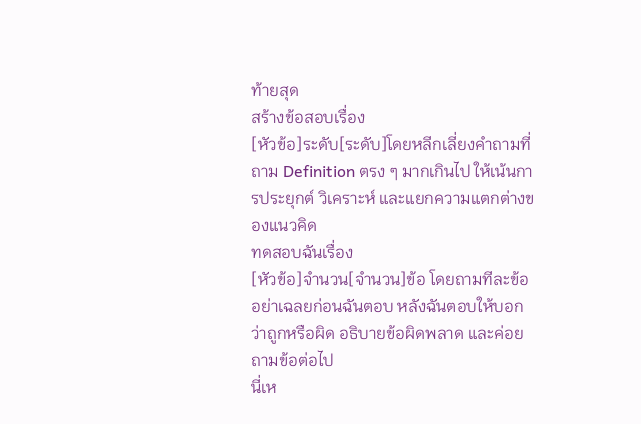ท้ายสุด
สร้างข้อสอบเรื่อง
[หัวข้อ]ระดับ[ระดับ]โดยหลีกเลี่ยงคำถามที่ถาม Definition ตรง ๆ มากเกินไป ให้เน้นการประยุกต์ วิเคราะห์ และแยกความแตกต่างของแนวคิด
ทดสอบฉันเรื่อง
[หัวข้อ]จำนวน[จำนวน]ข้อ โดยถามทีละข้อ อย่าเฉลยก่อนฉันตอบ หลังฉันตอบให้บอกว่าถูกหรือผิด อธิบายข้อผิดพลาด และค่อยถามข้อต่อไป
นี่เห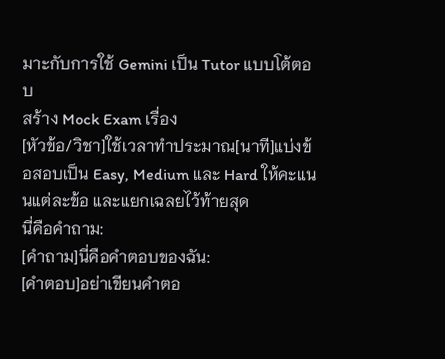มาะกับการใช้ Gemini เป็น Tutor แบบโต้ตอบ
สร้าง Mock Exam เรื่อง
[หัวข้อ/วิชา]ใช้เวลาทำประมาณ[นาที]แบ่งข้อสอบเป็น Easy, Medium และ Hard ให้คะแนนแต่ละข้อ และแยกเฉลยไว้ท้ายสุด
นี่คือคำถาม:
[คำถาม]นี่คือคำตอบของฉัน:
[คำตอบ]อย่าเขียนคำตอ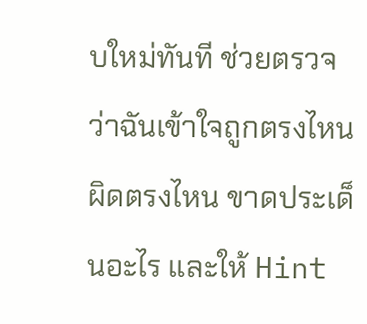บใหม่ทันที ช่วยตรวจว่าฉันเข้าใจถูกตรงไหน ผิดตรงไหน ขาดประเด็นอะไร และให้ Hint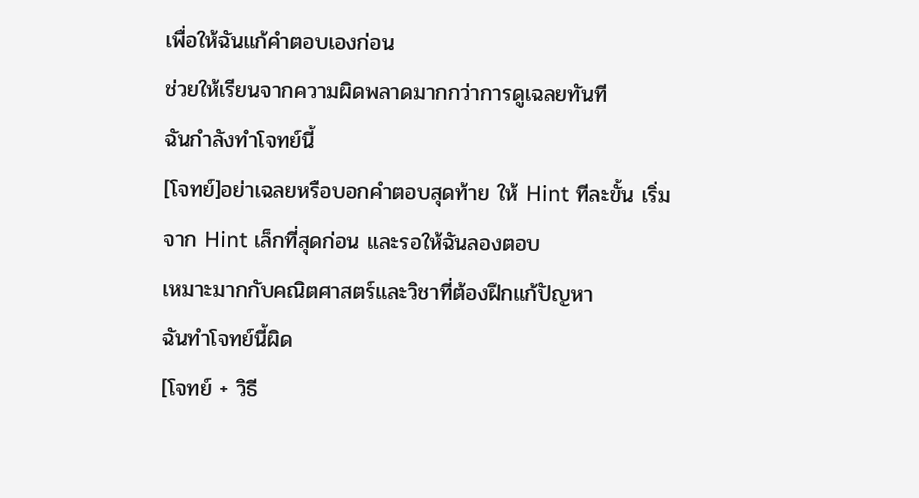เพื่อให้ฉันแก้คำตอบเองก่อน
ช่วยให้เรียนจากความผิดพลาดมากกว่าการดูเฉลยทันที
ฉันกำลังทำโจทย์นี้
[โจทย์]อย่าเฉลยหรือบอกคำตอบสุดท้าย ให้ Hint ทีละขั้น เริ่มจาก Hint เล็กที่สุดก่อน และรอให้ฉันลองตอบ
เหมาะมากกับคณิตศาสตร์และวิชาที่ต้องฝึกแก้ปัญหา
ฉันทำโจทย์นี้ผิด
[โจทย์ + วิธี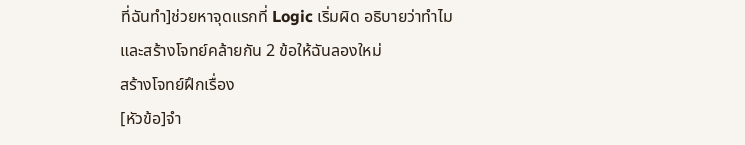ที่ฉันทำ]ช่วยหาจุดแรกที่ Logic เริ่มผิด อธิบายว่าทำไม และสร้างโจทย์คล้ายกัน 2 ข้อให้ฉันลองใหม่
สร้างโจทย์ฝึกเรื่อง
[หัวข้อ]จำ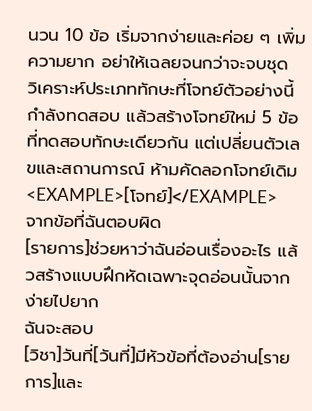นวน 10 ข้อ เริ่มจากง่ายและค่อย ๆ เพิ่มความยาก อย่าให้เฉลยจนกว่าจะจบชุด
วิเคราะห์ประเภททักษะที่โจทย์ตัวอย่างนี้กำลังทดสอบ แล้วสร้างโจทย์ใหม่ 5 ข้อที่ทดสอบทักษะเดียวกัน แต่เปลี่ยนตัวเลขและสถานการณ์ ห้ามคัดลอกโจทย์เดิม
<EXAMPLE>[โจทย์]</EXAMPLE>
จากข้อที่ฉันตอบผิด
[รายการ]ช่วยหาว่าฉันอ่อนเรื่องอะไร แล้วสร้างแบบฝึกหัดเฉพาะจุดอ่อนนั้นจากง่ายไปยาก
ฉันจะสอบ
[วิชา]วันที่[วันที่]มีหัวข้อที่ต้องอ่าน[รายการ]และ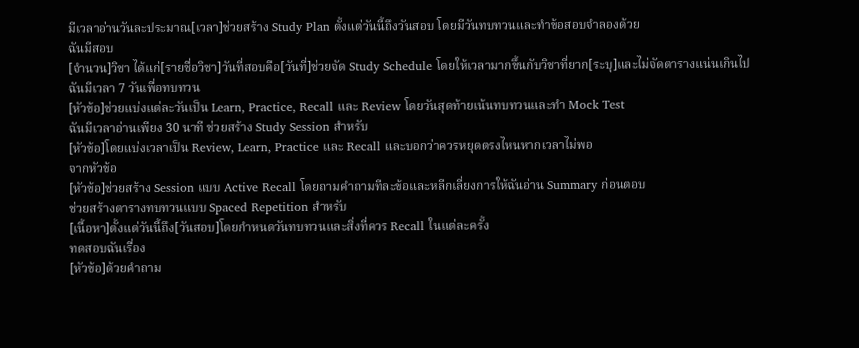มีเวลาอ่านวันละประมาณ[เวลา]ช่วยสร้าง Study Plan ตั้งแต่วันนี้ถึงวันสอบ โดยมีวันทบทวนและทำข้อสอบจำลองด้วย
ฉันมีสอบ
[จำนวน]วิชา ได้แก่[รายชื่อวิชา]วันที่สอบคือ[วันที่]ช่วยจัด Study Schedule โดยให้เวลามากขึ้นกับวิชาที่ยาก[ระบุ]และไม่จัดตารางแน่นเกินไป
ฉันมีเวลา 7 วันเพื่อทบทวน
[หัวข้อ]ช่วยแบ่งแต่ละวันเป็น Learn, Practice, Recall และ Review โดยวันสุดท้ายเน้นทบทวนและทำ Mock Test
ฉันมีเวลาอ่านเพียง 30 นาที ช่วยสร้าง Study Session สำหรับ
[หัวข้อ]โดยแบ่งเวลาเป็น Review, Learn, Practice และ Recall และบอกว่าควรหยุดตรงไหนหากเวลาไม่พอ
จากหัวข้อ
[หัวข้อ]ช่วยสร้าง Session แบบ Active Recall โดยถามคำถามทีละข้อและหลีกเลี่ยงการให้ฉันอ่าน Summary ก่อนตอบ
ช่วยสร้างตารางทบทวนแบบ Spaced Repetition สำหรับ
[เนื้อหา]ตั้งแต่วันนี้ถึง[วันสอบ]โดยกำหนดวันทบทวนและสิ่งที่ควร Recall ในแต่ละครั้ง
ทดสอบฉันเรื่อง
[หัวข้อ]ด้วยคำถาม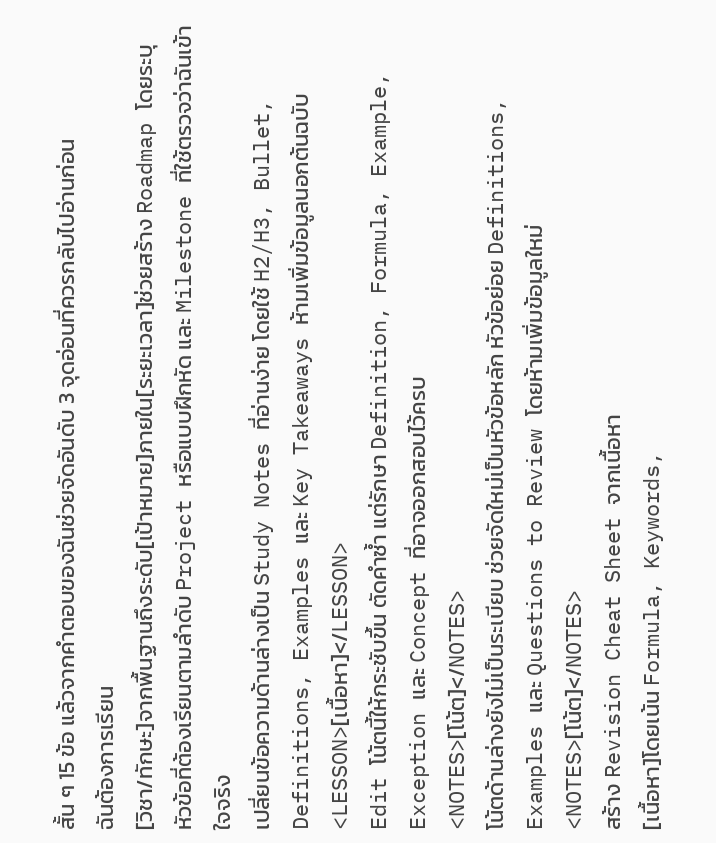สั้น ๆ 15 ข้อ แล้วจากคำตอบของฉันช่วยจัดอันดับ 3 จุดอ่อนที่ควรกลับไปอ่านก่อน
ฉันต้องการเรียน
[วิชา/ทักษะ]จากพื้นฐานถึงระดับ[เป้าหมาย]ภายใน[ระยะเวลา]ช่วยสร้าง Roadmap โดยระบุหัวข้อที่ต้องเรียนตามลำดับ Project หรือแบบฝึกหัด และ Milestone ที่ใช้ตรวจว่าฉันเข้าใจจริง
เปลี่ยนข้อความด้านล่างเป็น Study Notes ที่อ่านง่าย โดยใช้ H2/H3, Bullet, Definitions, Examples และ Key Takeaways ห้ามเพิ่มข้อมูลนอกต้นฉบับ
<LESSON>[เนื้อหา]</LESSON>
Edit โน้ตนี้ให้กระชับขึ้น ตัดคำซ้ำ แต่รักษา Definition, Formula, Example, Exception และ Concept ที่อาจออกสอบไว้ครบ
<NOTES>[โน้ต]</NOTES>
โน้ตด้านล่างยังไม่เป็นระเบียบ ช่วยจัดใหม่เป็นหัวข้อหลัก หัวข้อย่อย Definitions, Examples และ Questions to Review โดยห้ามเพิ่มข้อมูลใหม่
<NOTES>[โน้ต]</NOTES>
สร้าง Revision Cheat Sheet จากเนื้อหา
[เนื้อหา]โดยเน้น Formula, Keywords,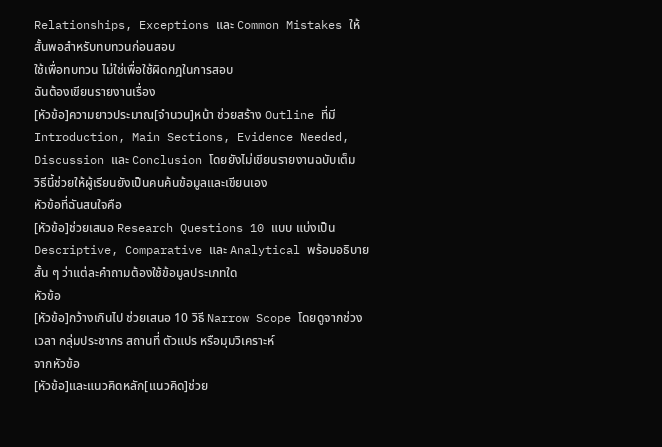Relationships, Exceptions และ Common Mistakes ให้สั้นพอสำหรับทบทวนก่อนสอบ
ใช้เพื่อทบทวน ไม่ใช่เพื่อใช้ผิดกฎในการสอบ
ฉันต้องเขียนรายงานเรื่อง
[หัวข้อ]ความยาวประมาณ[จำนวน]หน้า ช่วยสร้าง Outline ที่มี Introduction, Main Sections, Evidence Needed, Discussion และ Conclusion โดยยังไม่เขียนรายงานฉบับเต็ม
วิธีนี้ช่วยให้ผู้เรียนยังเป็นคนค้นข้อมูลและเขียนเอง
หัวข้อที่ฉันสนใจคือ
[หัวข้อ]ช่วยเสนอ Research Questions 10 แบบ แบ่งเป็น Descriptive, Comparative และ Analytical พร้อมอธิบายสั้น ๆ ว่าแต่ละคำถามต้องใช้ข้อมูลประเภทใด
หัวข้อ
[หัวข้อ]กว้างเกินไป ช่วยเสนอ 10 วิธี Narrow Scope โดยดูจากช่วงเวลา กลุ่มประชากร สถานที่ ตัวแปร หรือมุมวิเคราะห์
จากหัวข้อ
[หัวข้อ]และแนวคิดหลัก[แนวคิด]ช่วย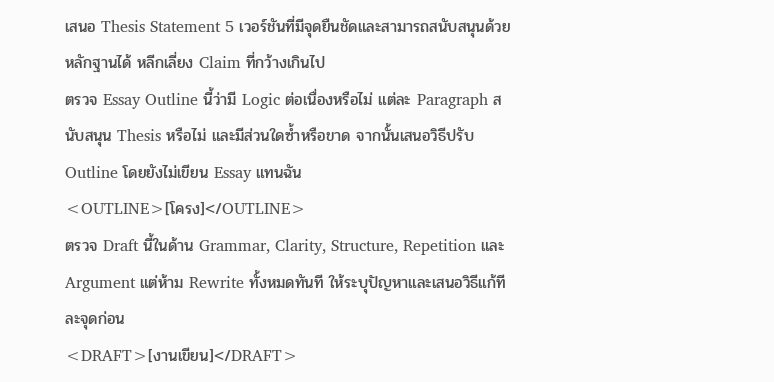เสนอ Thesis Statement 5 เวอร์ชันที่มีจุดยืนชัดและสามารถสนับสนุนด้วยหลักฐานได้ หลีกเลี่ยง Claim ที่กว้างเกินไป
ตรวจ Essay Outline นี้ว่ามี Logic ต่อเนื่องหรือไม่ แต่ละ Paragraph สนับสนุน Thesis หรือไม่ และมีส่วนใดซ้ำหรือขาด จากนั้นเสนอวิธีปรับ Outline โดยยังไม่เขียน Essay แทนฉัน
<OUTLINE>[โครง]</OUTLINE>
ตรวจ Draft นี้ในด้าน Grammar, Clarity, Structure, Repetition และ Argument แต่ห้าม Rewrite ทั้งหมดทันที ให้ระบุปัญหาและเสนอวิธีแก้ทีละจุดก่อน
<DRAFT>[งานเขียน]</DRAFT>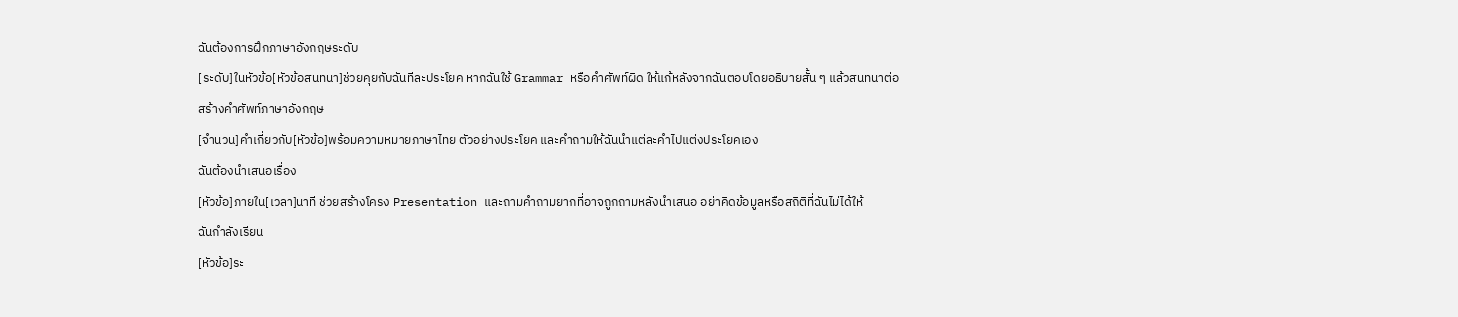ฉันต้องการฝึกภาษาอังกฤษระดับ
[ระดับ]ในหัวข้อ[หัวข้อสนทนา]ช่วยคุยกับฉันทีละประโยค หากฉันใช้ Grammar หรือคำศัพท์ผิด ให้แก้หลังจากฉันตอบโดยอธิบายสั้น ๆ แล้วสนทนาต่อ
สร้างคำศัพท์ภาษาอังกฤษ
[จำนวน]คำเกี่ยวกับ[หัวข้อ]พร้อมความหมายภาษาไทย ตัวอย่างประโยค และคำถามให้ฉันนำแต่ละคำไปแต่งประโยคเอง
ฉันต้องนำเสนอเรื่อง
[หัวข้อ]ภายใน[เวลา]นาที ช่วยสร้างโครง Presentation และถามคำถามยากที่อาจถูกถามหลังนำเสนอ อย่าคิดข้อมูลหรือสถิติที่ฉันไม่ได้ให้
ฉันกำลังเรียน
[หัวข้อ]ระ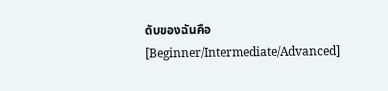ดับของฉันคือ
[Beginner/Intermediate/Advanced]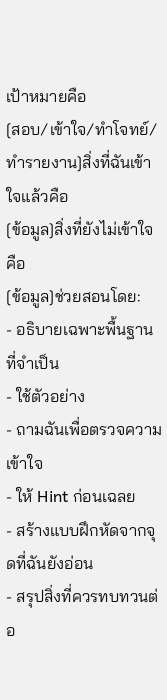เป้าหมายคือ
[สอบ/เข้าใจ/ทำโจทย์/ทำรายงาน]สิ่งที่ฉันเข้าใจแล้วคือ
[ข้อมูล]สิ่งที่ยังไม่เข้าใจคือ
[ข้อมูล]ช่วยสอนโดย:
- อธิบายเฉพาะพื้นฐานที่จำเป็น
- ใช้ตัวอย่าง
- ถามฉันเพื่อตรวจความเข้าใจ
- ให้ Hint ก่อนเฉลย
- สร้างแบบฝึกหัดจากจุดที่ฉันยังอ่อน
- สรุปสิ่งที่ควรทบทวนต่อ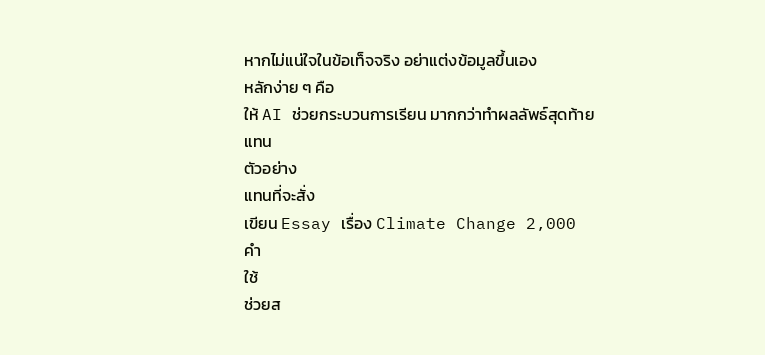หากไม่แน่ใจในข้อเท็จจริง อย่าแต่งข้อมูลขึ้นเอง
หลักง่าย ๆ คือ
ให้ AI ช่วยกระบวนการเรียน มากกว่าทำผลลัพธ์สุดท้ายแทน
ตัวอย่าง
แทนที่จะสั่ง
เขียน Essay เรื่อง Climate Change 2,000 คำ
ใช้
ช่วยส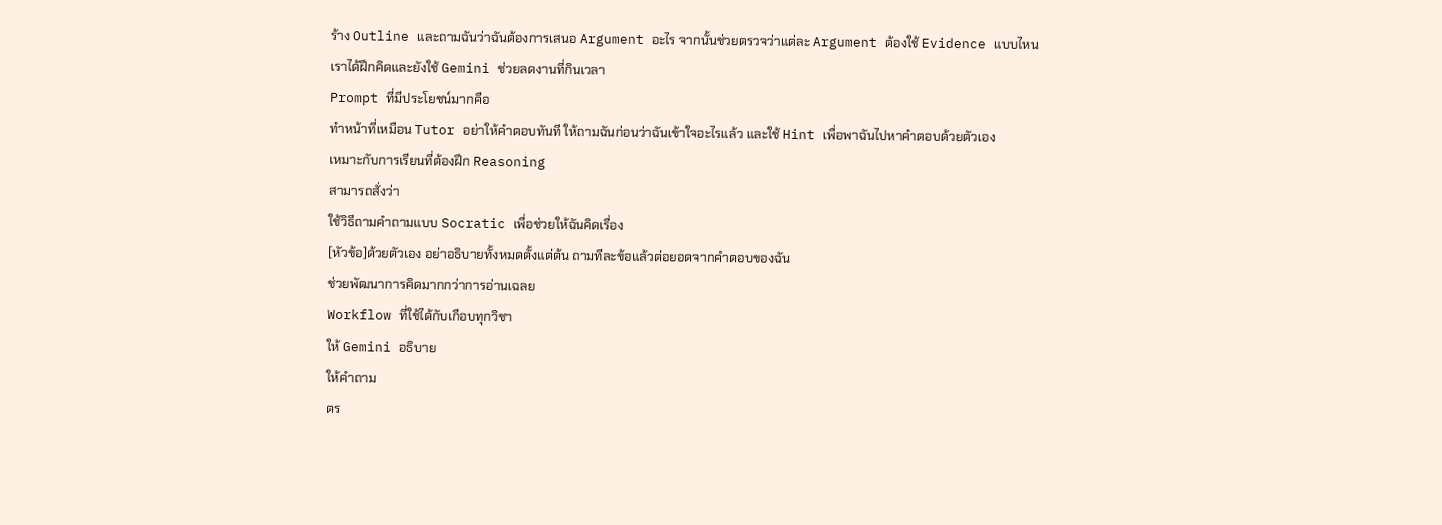ร้าง Outline และถามฉันว่าฉันต้องการเสนอ Argument อะไร จากนั้นช่วยตรวจว่าแต่ละ Argument ต้องใช้ Evidence แบบไหน
เราได้ฝึกคิดและยังใช้ Gemini ช่วยลดงานที่กินเวลา
Prompt ที่มีประโยชน์มากคือ
ทำหน้าที่เหมือน Tutor อย่าให้คำตอบทันที ให้ถามฉันก่อนว่าฉันเข้าใจอะไรแล้ว และใช้ Hint เพื่อพาฉันไปหาคำตอบด้วยตัวเอง
เหมาะกับการเรียนที่ต้องฝึก Reasoning
สามารถสั่งว่า
ใช้วิธีถามคำถามแบบ Socratic เพื่อช่วยให้ฉันคิดเรื่อง
[หัวข้อ]ด้วยตัวเอง อย่าอธิบายทั้งหมดตั้งแต่ต้น ถามทีละข้อแล้วต่อยอดจากคำตอบของฉัน
ช่วยพัฒนาการคิดมากกว่าการอ่านเฉลย
Workflow ที่ใช้ได้กับเกือบทุกวิชา
ให้ Gemini อธิบาย
ให้คำถาม
ตร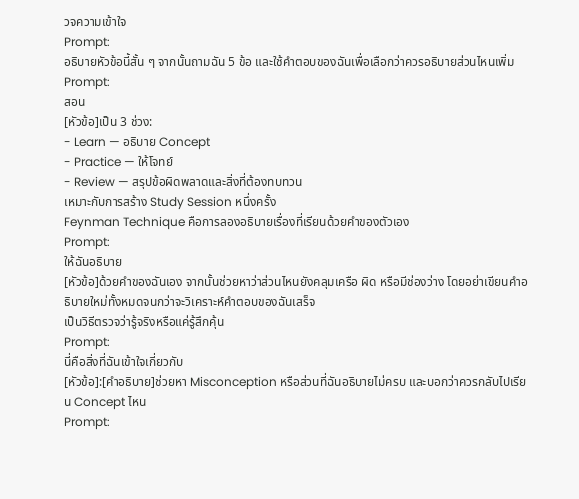วจความเข้าใจ
Prompt:
อธิบายหัวข้อนี้สั้น ๆ จากนั้นถามฉัน 5 ข้อ และใช้คำตอบของฉันเพื่อเลือกว่าควรอธิบายส่วนไหนเพิ่ม
Prompt:
สอน
[หัวข้อ]เป็น 3 ช่วง:
- Learn — อธิบาย Concept
- Practice — ให้โจทย์
- Review — สรุปข้อผิดพลาดและสิ่งที่ต้องทบทวน
เหมาะกับการสร้าง Study Session หนึ่งครั้ง
Feynman Technique คือการลองอธิบายเรื่องที่เรียนด้วยคำของตัวเอง
Prompt:
ให้ฉันอธิบาย
[หัวข้อ]ด้วยคำของฉันเอง จากนั้นช่วยหาว่าส่วนไหนยังคลุมเครือ ผิด หรือมีช่องว่าง โดยอย่าเขียนคำอธิบายใหม่ทั้งหมดจนกว่าจะวิเคราะห์คำตอบของฉันเสร็จ
เป็นวิธีตรวจว่ารู้จริงหรือแค่รู้สึกคุ้น
Prompt:
นี่คือสิ่งที่ฉันเข้าใจเกี่ยวกับ
[หัวข้อ]:[คำอธิบาย]ช่วยหา Misconception หรือส่วนที่ฉันอธิบายไม่ครบ และบอกว่าควรกลับไปเรียน Concept ไหน
Prompt: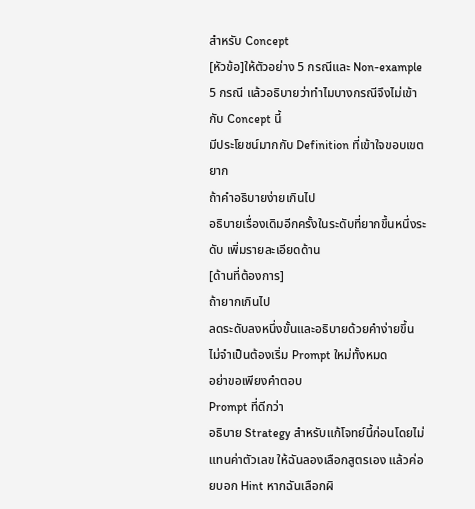สำหรับ Concept
[หัวข้อ]ให้ตัวอย่าง 5 กรณีและ Non-example 5 กรณี แล้วอธิบายว่าทำไมบางกรณีจึงไม่เข้ากับ Concept นี้
มีประโยชน์มากกับ Definition ที่เข้าใจขอบเขตยาก
ถ้าคำอธิบายง่ายเกินไป
อธิบายเรื่องเดิมอีกครั้งในระดับที่ยากขึ้นหนึ่งระดับ เพิ่มรายละเอียดด้าน
[ด้านที่ต้องการ]
ถ้ายากเกินไป
ลดระดับลงหนึ่งขั้นและอธิบายด้วยคำง่ายขึ้น
ไม่จำเป็นต้องเริ่ม Prompt ใหม่ทั้งหมด
อย่าขอเพียงคำตอบ
Prompt ที่ดีกว่า
อธิบาย Strategy สำหรับแก้โจทย์นี้ก่อนโดยไม่แทนค่าตัวเลข ให้ฉันลองเลือกสูตรเอง แล้วค่อยบอก Hint หากฉันเลือกผิ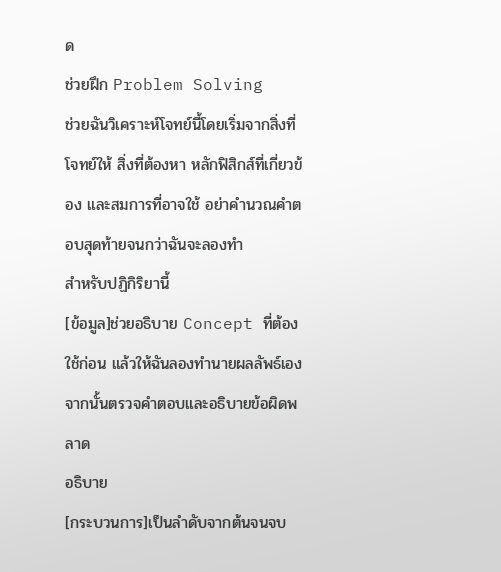ด
ช่วยฝึก Problem Solving
ช่วยฉันวิเคราะห์โจทย์นี้โดยเริ่มจากสิ่งที่โจทย์ให้ สิ่งที่ต้องหา หลักฟิสิกส์ที่เกี่ยวข้อง และสมการที่อาจใช้ อย่าคำนวณคำตอบสุดท้ายจนกว่าฉันจะลองทำ
สำหรับปฏิกิริยานี้
[ข้อมูล]ช่วยอธิบาย Concept ที่ต้องใช้ก่อน แล้วให้ฉันลองทำนายผลลัพธ์เอง จากนั้นตรวจคำตอบและอธิบายข้อผิดพลาด
อธิบาย
[กระบวนการ]เป็นลำดับจากต้นจนจบ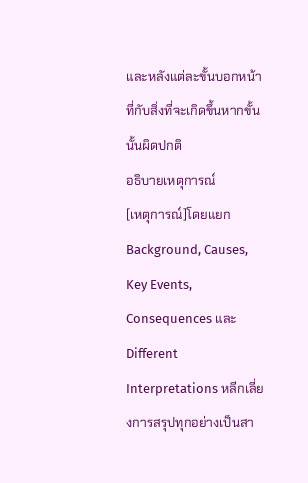และหลังแต่ละขั้นบอกหน้าที่กับสิ่งที่จะเกิดขึ้นหากขั้นนั้นผิดปกติ
อธิบายเหตุการณ์
[เหตุการณ์]โดยแยก Background, Causes, Key Events, Consequences และ Different Interpretations หลีกเลี่ยงการสรุปทุกอย่างเป็นสา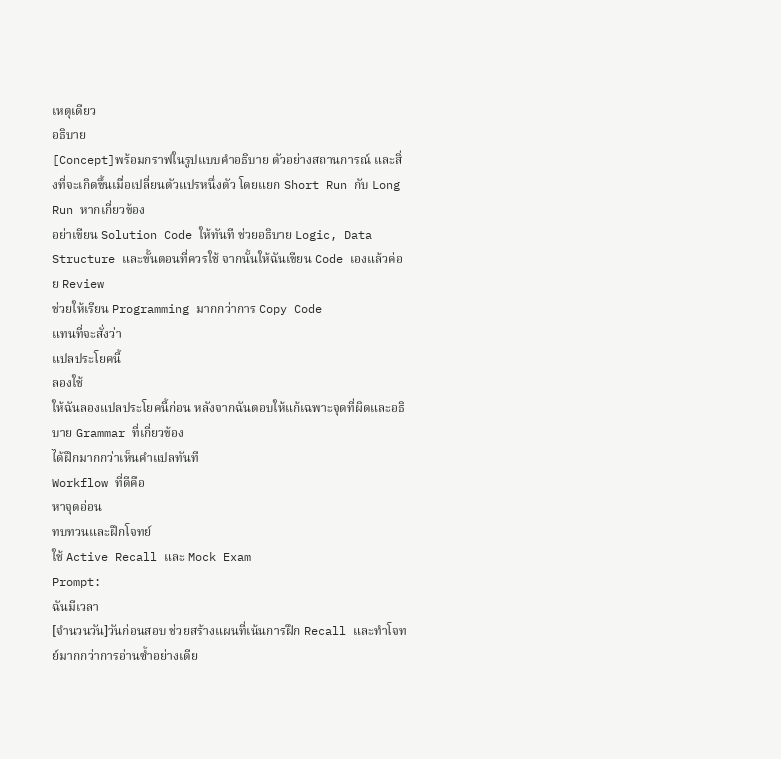เหตุเดียว
อธิบาย
[Concept]พร้อมกราฟในรูปแบบคำอธิบาย ตัวอย่างสถานการณ์ และสิ่งที่จะเกิดขึ้นเมื่อเปลี่ยนตัวแปรหนึ่งตัว โดยแยก Short Run กับ Long Run หากเกี่ยวข้อง
อย่าเขียน Solution Code ให้ทันที ช่วยอธิบาย Logic, Data Structure และขั้นตอนที่ควรใช้ จากนั้นให้ฉันเขียน Code เองแล้วค่อย Review
ช่วยให้เรียน Programming มากกว่าการ Copy Code
แทนที่จะสั่งว่า
แปลประโยคนี้
ลองใช้
ให้ฉันลองแปลประโยคนี้ก่อน หลังจากฉันตอบให้แก้เฉพาะจุดที่ผิดและอธิบาย Grammar ที่เกี่ยวข้อง
ได้ฝึกมากกว่าเห็นคำแปลทันที
Workflow ที่ดีคือ
หาจุดอ่อน
ทบทวนและฝึกโจทย์
ใช้ Active Recall และ Mock Exam
Prompt:
ฉันมีเวลา
[จำนวนวัน]วันก่อนสอบ ช่วยสร้างแผนที่เน้นการฝึก Recall และทำโจทย์มากกว่าการอ่านซ้ำอย่างเดีย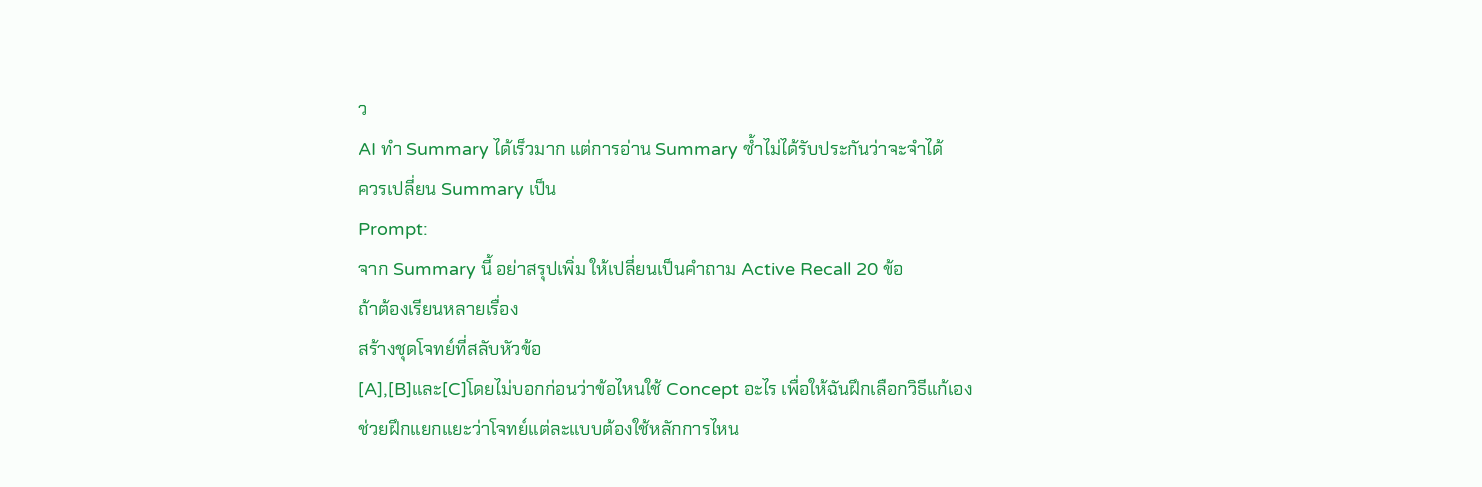ว
AI ทำ Summary ได้เร็วมาก แต่การอ่าน Summary ซ้ำไม่ได้รับประกันว่าจะจำได้
ควรเปลี่ยน Summary เป็น
Prompt:
จาก Summary นี้ อย่าสรุปเพิ่ม ให้เปลี่ยนเป็นคำถาม Active Recall 20 ข้อ
ถ้าต้องเรียนหลายเรื่อง
สร้างชุดโจทย์ที่สลับหัวข้อ
[A],[B]และ[C]โดยไม่บอกก่อนว่าข้อไหนใช้ Concept อะไร เพื่อให้ฉันฝึกเลือกวิธีแก้เอง
ช่วยฝึกแยกแยะว่าโจทย์แต่ละแบบต้องใช้หลักการไหน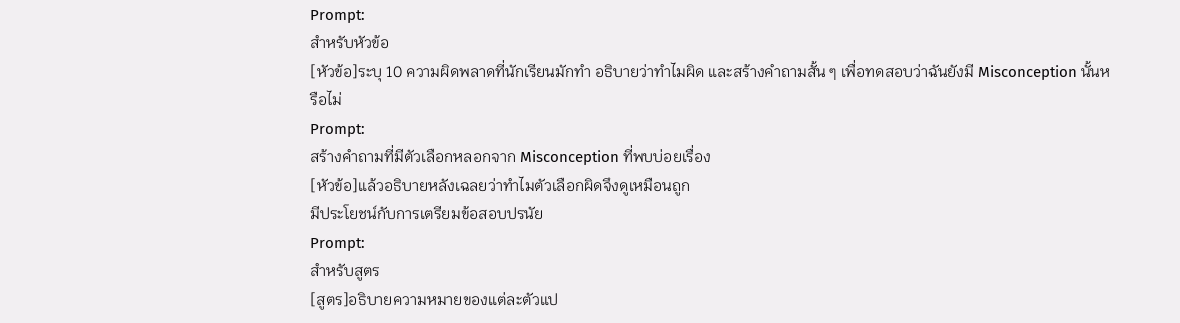Prompt:
สำหรับหัวข้อ
[หัวข้อ]ระบุ 10 ความผิดพลาดที่นักเรียนมักทำ อธิบายว่าทำไมผิด และสร้างคำถามสั้น ๆ เพื่อทดสอบว่าฉันยังมี Misconception นั้นหรือไม่
Prompt:
สร้างคำถามที่มีตัวเลือกหลอกจาก Misconception ที่พบบ่อยเรื่อง
[หัวข้อ]แล้วอธิบายหลังเฉลยว่าทำไมตัวเลือกผิดจึงดูเหมือนถูก
มีประโยชน์กับการเตรียมข้อสอบปรนัย
Prompt:
สำหรับสูตร
[สูตร]อธิบายความหมายของแต่ละตัวแป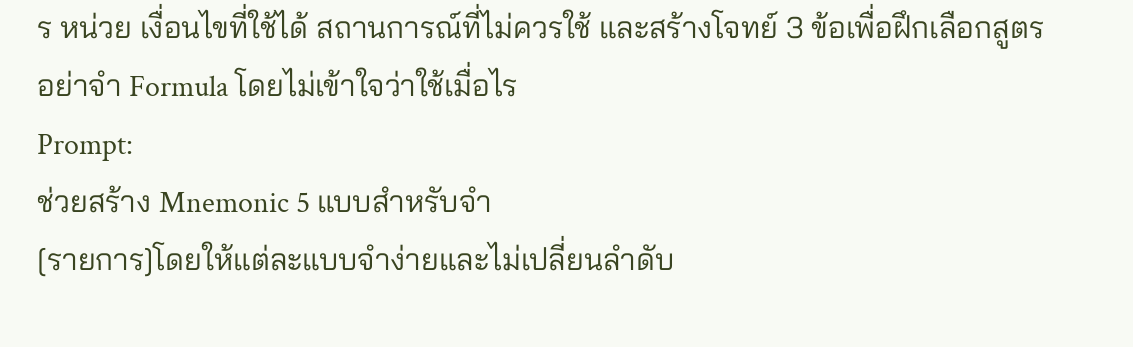ร หน่วย เงื่อนไขที่ใช้ได้ สถานการณ์ที่ไม่ควรใช้ และสร้างโจทย์ 3 ข้อเพื่อฝึกเลือกสูตร
อย่าจำ Formula โดยไม่เข้าใจว่าใช้เมื่อไร
Prompt:
ช่วยสร้าง Mnemonic 5 แบบสำหรับจำ
[รายการ]โดยให้แต่ละแบบจำง่ายและไม่เปลี่ยนลำดับ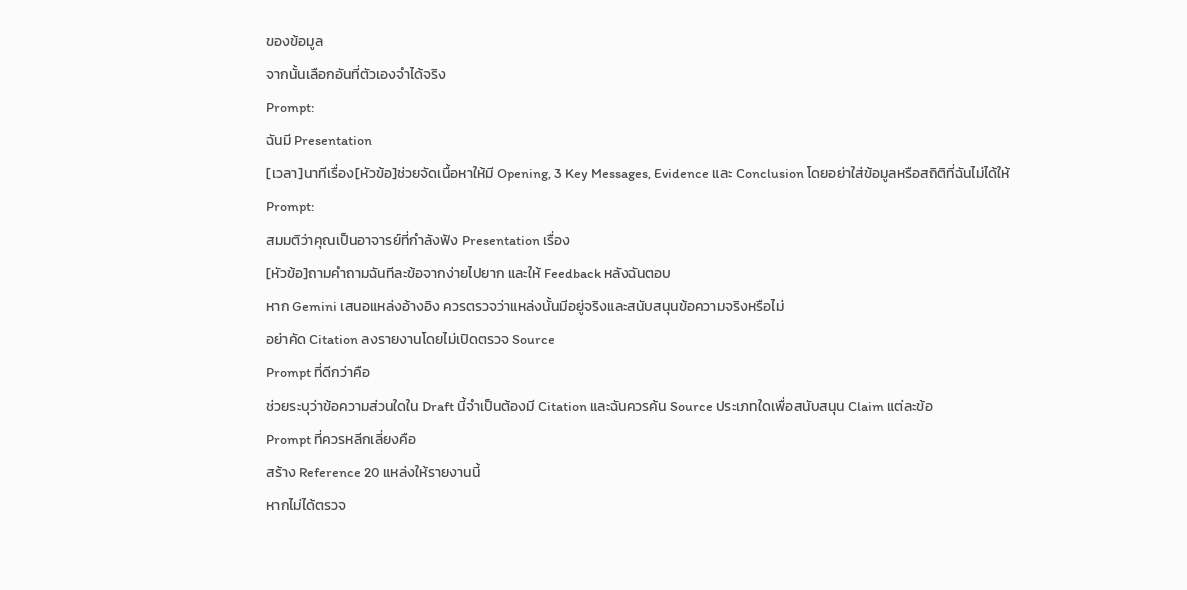ของข้อมูล
จากนั้นเลือกอันที่ตัวเองจำได้จริง
Prompt:
ฉันมี Presentation
[เวลา]นาทีเรื่อง[หัวข้อ]ช่วยจัดเนื้อหาให้มี Opening, 3 Key Messages, Evidence และ Conclusion โดยอย่าใส่ข้อมูลหรือสถิติที่ฉันไม่ได้ให้
Prompt:
สมมติว่าคุณเป็นอาจารย์ที่กำลังฟัง Presentation เรื่อง
[หัวข้อ]ถามคำถามฉันทีละข้อจากง่ายไปยาก และให้ Feedback หลังฉันตอบ
หาก Gemini เสนอแหล่งอ้างอิง ควรตรวจว่าแหล่งนั้นมีอยู่จริงและสนับสนุนข้อความจริงหรือไม่
อย่าคัด Citation ลงรายงานโดยไม่เปิดตรวจ Source
Prompt ที่ดีกว่าคือ
ช่วยระบุว่าข้อความส่วนใดใน Draft นี้จำเป็นต้องมี Citation และฉันควรค้น Source ประเภทใดเพื่อสนับสนุน Claim แต่ละข้อ
Prompt ที่ควรหลีกเลี่ยงคือ
สร้าง Reference 20 แหล่งให้รายงานนี้
หากไม่ได้ตรวจ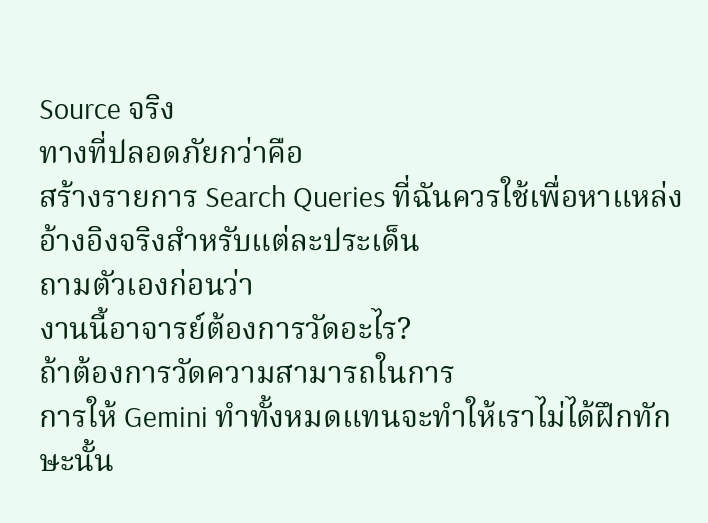Source จริง
ทางที่ปลอดภัยกว่าคือ
สร้างรายการ Search Queries ที่ฉันควรใช้เพื่อหาแหล่งอ้างอิงจริงสำหรับแต่ละประเด็น
ถามตัวเองก่อนว่า
งานนี้อาจารย์ต้องการวัดอะไร?
ถ้าต้องการวัดความสามารถในการ
การให้ Gemini ทำทั้งหมดแทนจะทำให้เราไม่ได้ฝึกทักษะนั้น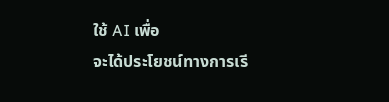ใช้ AI เพื่อ
จะได้ประโยชน์ทางการเรี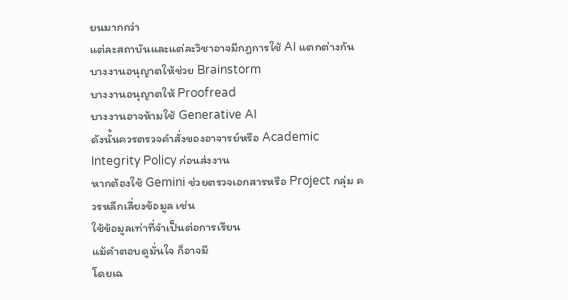ยนมากกว่า
แต่ละสถาบันและแต่ละวิชาอาจมีกฎการใช้ AI แตกต่างกัน
บางงานอนุญาตให้ช่วย Brainstorm
บางงานอนุญาตให้ Proofread
บางงานอาจห้ามใช้ Generative AI
ดังนั้นควรตรวจคำสั่งของอาจารย์หรือ Academic Integrity Policy ก่อนส่งงาน
หากต้องใช้ Gemini ช่วยตรวจเอกสารหรือ Project กลุ่ม ควรหลีกเลี่ยงข้อมูล เช่น
ใช้ข้อมูลเท่าที่จำเป็นต่อการเรียน
แม้คำตอบดูมั่นใจ ก็อาจมี
โดยเฉ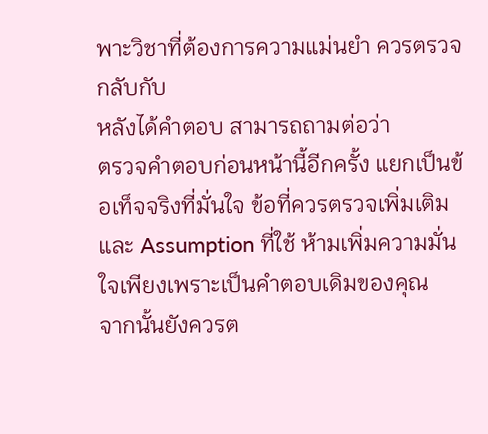พาะวิชาที่ต้องการความแม่นยำ ควรตรวจกลับกับ
หลังได้คำตอบ สามารถถามต่อว่า
ตรวจคำตอบก่อนหน้านี้อีกครั้ง แยกเป็นข้อเท็จจริงที่มั่นใจ ข้อที่ควรตรวจเพิ่มเติม และ Assumption ที่ใช้ ห้ามเพิ่มความมั่นใจเพียงเพราะเป็นคำตอบเดิมของคุณ
จากนั้นยังควรต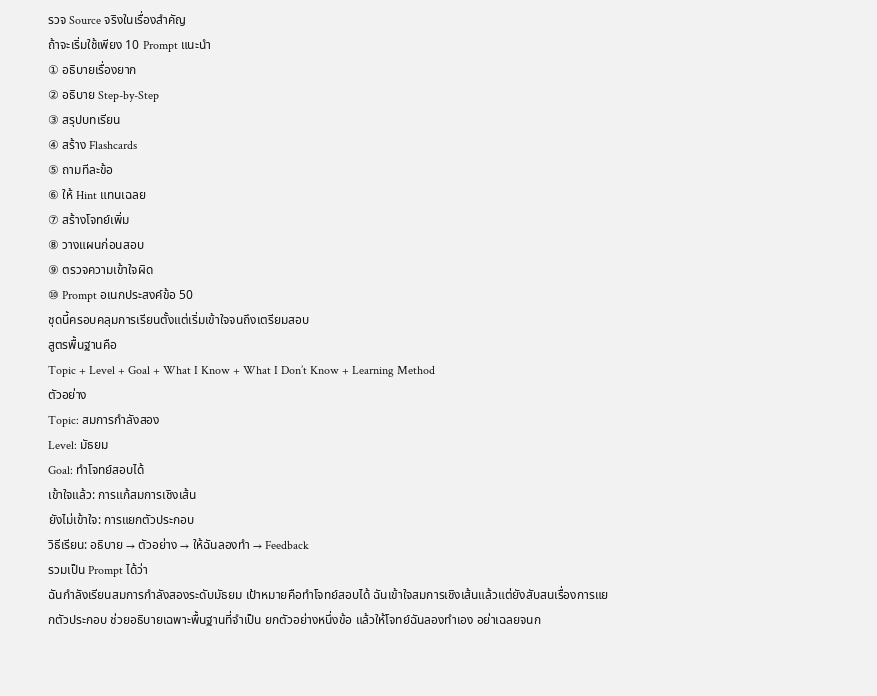รวจ Source จริงในเรื่องสำคัญ
ถ้าจะเริ่มใช้เพียง 10 Prompt แนะนำ
① อธิบายเรื่องยาก
② อธิบาย Step-by-Step
③ สรุปบทเรียน
④ สร้าง Flashcards
⑤ ถามทีละข้อ
⑥ ให้ Hint แทนเฉลย
⑦ สร้างโจทย์เพิ่ม
⑧ วางแผนก่อนสอบ
⑨ ตรวจความเข้าใจผิด
⑩ Prompt อเนกประสงค์ข้อ 50
ชุดนี้ครอบคลุมการเรียนตั้งแต่เริ่มเข้าใจจนถึงเตรียมสอบ
สูตรพื้นฐานคือ
Topic + Level + Goal + What I Know + What I Don’t Know + Learning Method
ตัวอย่าง
Topic: สมการกำลังสอง
Level: มัธยม
Goal: ทำโจทย์สอบได้
เข้าใจแล้ว: การแก้สมการเชิงเส้น
ยังไม่เข้าใจ: การแยกตัวประกอบ
วิธีเรียน: อธิบาย → ตัวอย่าง → ให้ฉันลองทำ → Feedback
รวมเป็น Prompt ได้ว่า
ฉันกำลังเรียนสมการกำลังสองระดับมัธยม เป้าหมายคือทำโจทย์สอบได้ ฉันเข้าใจสมการเชิงเส้นแล้วแต่ยังสับสนเรื่องการแยกตัวประกอบ ช่วยอธิบายเฉพาะพื้นฐานที่จำเป็น ยกตัวอย่างหนึ่งข้อ แล้วให้โจทย์ฉันลองทำเอง อย่าเฉลยจนก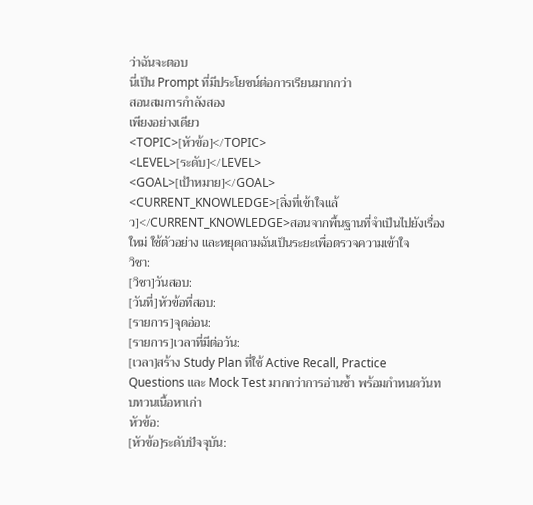ว่าฉันจะตอบ
นี่เป็น Prompt ที่มีประโยชน์ต่อการเรียนมากกว่า
สอนสมการกำลังสอง
เพียงอย่างเดียว
<TOPIC>[หัวข้อ]</TOPIC>
<LEVEL>[ระดับ]</LEVEL>
<GOAL>[เป้าหมาย]</GOAL>
<CURRENT_KNOWLEDGE>[สิ่งที่เข้าใจแล้ว]</CURRENT_KNOWLEDGE>สอนจากพื้นฐานที่จำเป็นไปยังเรื่องใหม่ ใช้ตัวอย่าง และหยุดถามฉันเป็นระยะเพื่อตรวจความเข้าใจ
วิชา:
[วิชา]วันสอบ:
[วันที่]หัวข้อที่สอบ:
[รายการ]จุดอ่อน:
[รายการ]เวลาที่มีต่อวัน:
[เวลา]สร้าง Study Plan ที่ใช้ Active Recall, Practice Questions และ Mock Test มากกว่าการอ่านซ้ำ พร้อมกำหนดวันทบทวนเนื้อหาเก่า
หัวข้อ:
[หัวข้อ]ระดับปัจจุบัน: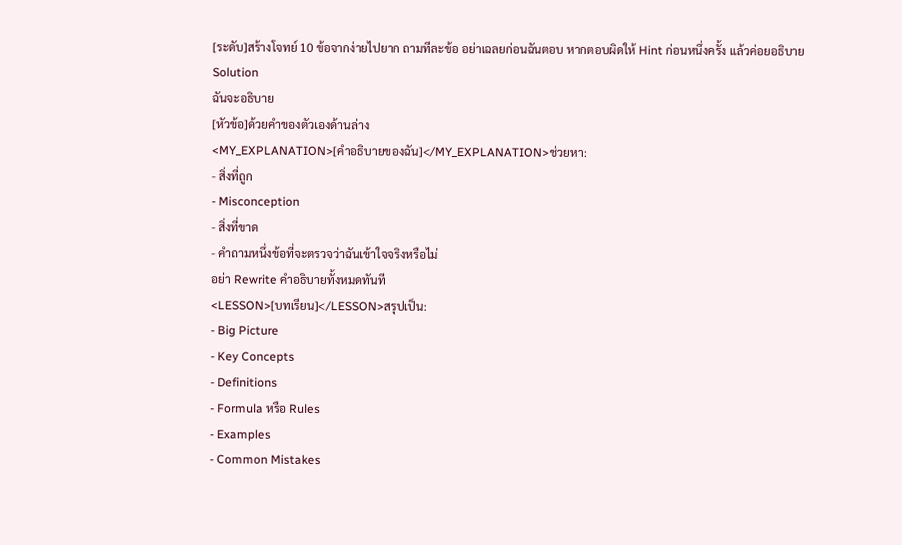[ระดับ]สร้างโจทย์ 10 ข้อจากง่ายไปยาก ถามทีละข้อ อย่าเฉลยก่อนฉันตอบ หากตอบผิดให้ Hint ก่อนหนึ่งครั้ง แล้วค่อยอธิบาย Solution
ฉันจะอธิบาย
[หัวข้อ]ด้วยคำของตัวเองด้านล่าง
<MY_EXPLANATION>[คำอธิบายของฉัน]</MY_EXPLANATION>ช่วยหา:
- สิ่งที่ถูก
- Misconception
- สิ่งที่ขาด
- คำถามหนึ่งข้อที่จะตรวจว่าฉันเข้าใจจริงหรือไม่
อย่า Rewrite คำอธิบายทั้งหมดทันที
<LESSON>[บทเรียน]</LESSON>สรุปเป็น:
- Big Picture
- Key Concepts
- Definitions
- Formula หรือ Rules
- Examples
- Common Mistakes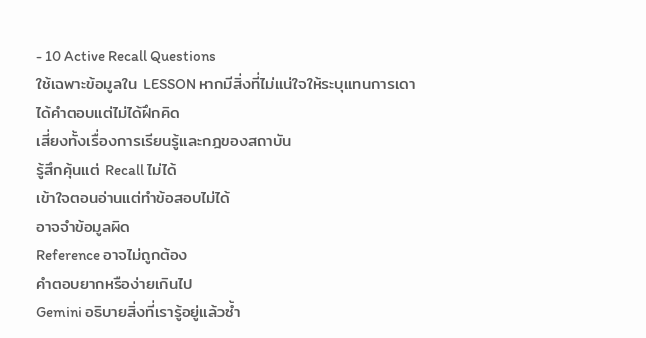- 10 Active Recall Questions
ใช้เฉพาะข้อมูลใน LESSON หากมีสิ่งที่ไม่แน่ใจให้ระบุแทนการเดา
ได้คำตอบแต่ไม่ได้ฝึกคิด
เสี่ยงทั้งเรื่องการเรียนรู้และกฎของสถาบัน
รู้สึกคุ้นแต่ Recall ไม่ได้
เข้าใจตอนอ่านแต่ทำข้อสอบไม่ได้
อาจจำข้อมูลผิด
Reference อาจไม่ถูกต้อง
คำตอบยากหรือง่ายเกินไป
Gemini อธิบายสิ่งที่เรารู้อยู่แล้วซ้ำ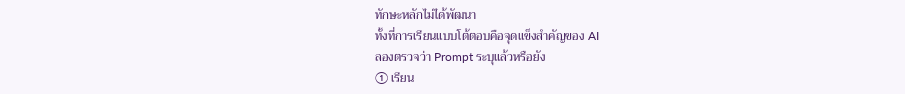ทักษะหลักไม่ได้พัฒนา
ทั้งที่การเรียนแบบโต้ตอบคือจุดแข็งสำคัญของ AI
ลองตรวจว่า Prompt ระบุแล้วหรือยัง
① เรียน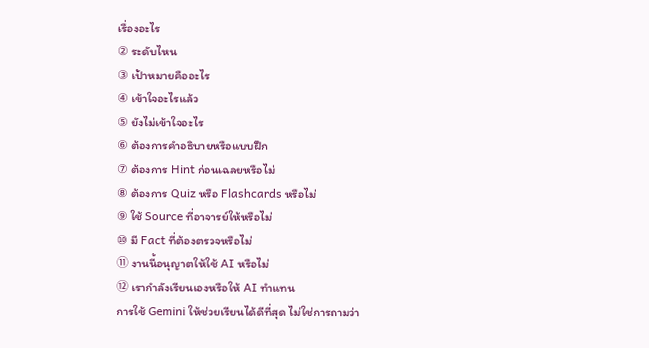เรื่องอะไร
② ระดับไหน
③ เป้าหมายคืออะไร
④ เข้าใจอะไรแล้ว
⑤ ยังไม่เข้าใจอะไร
⑥ ต้องการคำอธิบายหรือแบบฝึก
⑦ ต้องการ Hint ก่อนเฉลยหรือไม่
⑧ ต้องการ Quiz หรือ Flashcards หรือไม่
⑨ ใช้ Source ที่อาจารย์ให้หรือไม่
⑩ มี Fact ที่ต้องตรวจหรือไม่
⑪ งานนี้อนุญาตให้ใช้ AI หรือไม่
⑫ เรากำลังเรียนเองหรือให้ AI ทำแทน
การใช้ Gemini ให้ช่วยเรียนได้ดีที่สุด ไม่ใช่การถามว่า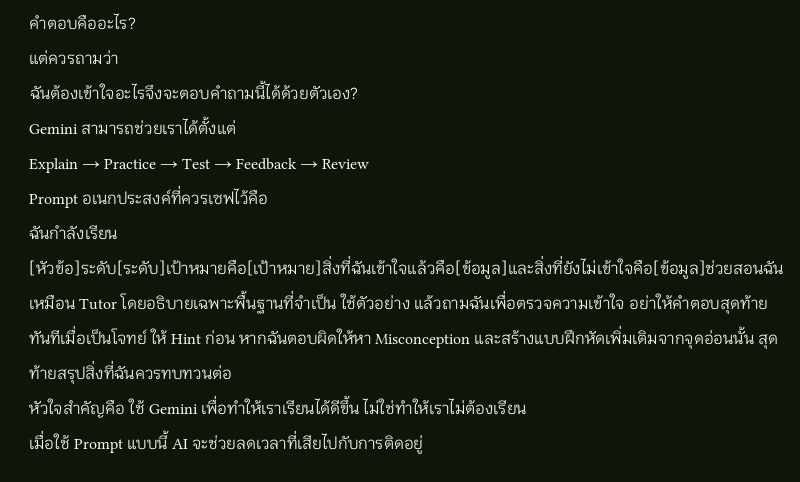คำตอบคืออะไร?
แต่ควรถามว่า
ฉันต้องเข้าใจอะไรจึงจะตอบคำถามนี้ได้ด้วยตัวเอง?
Gemini สามารถช่วยเราได้ตั้งแต่
Explain → Practice → Test → Feedback → Review
Prompt อเนกประสงค์ที่ควรเซฟไว้คือ
ฉันกำลังเรียน
[หัวข้อ]ระดับ[ระดับ]เป้าหมายคือ[เป้าหมาย]สิ่งที่ฉันเข้าใจแล้วคือ[ข้อมูล]และสิ่งที่ยังไม่เข้าใจคือ[ข้อมูล]ช่วยสอนฉันเหมือน Tutor โดยอธิบายเฉพาะพื้นฐานที่จำเป็น ใช้ตัวอย่าง แล้วถามฉันเพื่อตรวจความเข้าใจ อย่าให้คำตอบสุดท้ายทันทีเมื่อเป็นโจทย์ ให้ Hint ก่อน หากฉันตอบผิดให้หา Misconception และสร้างแบบฝึกหัดเพิ่มเติมจากจุดอ่อนนั้น สุดท้ายสรุปสิ่งที่ฉันควรทบทวนต่อ
หัวใจสำคัญคือ ใช้ Gemini เพื่อทำให้เราเรียนได้ดีขึ้น ไม่ใช่ทำให้เราไม่ต้องเรียน
เมื่อใช้ Prompt แบบนี้ AI จะช่วยลดเวลาที่เสียไปกับการติดอยู่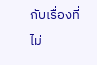กับเรื่องที่ไม่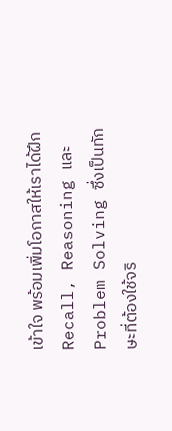เข้าใจ พร้อมเพิ่มโอกาสให้เราได้ฝึก Recall, Reasoning และ Problem Solving ซึ่งเป็นทักษะที่ต้องใช้จริ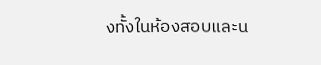งทั้งในห้องสอบและน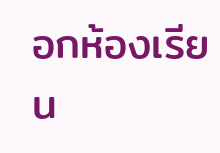อกห้องเรียน